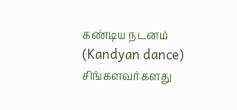கண்டிய நடனம் (Kandyan dance) சிங்களவர்களது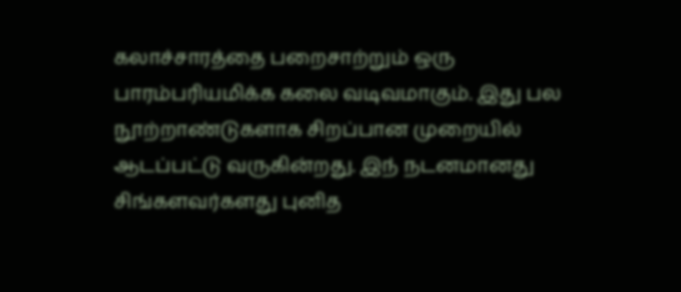கலாச்சாரத்தை பறைசாற்றும் ஒரு பாரம்பரியமிக்க கலை வடிவமாகும். இது பல நூற்றாண்டுகளாக சிறப்பான முறையில் ஆடப்பட்டு வருகின்றது. இந் நடனமானது சிங்களவர்களது புனித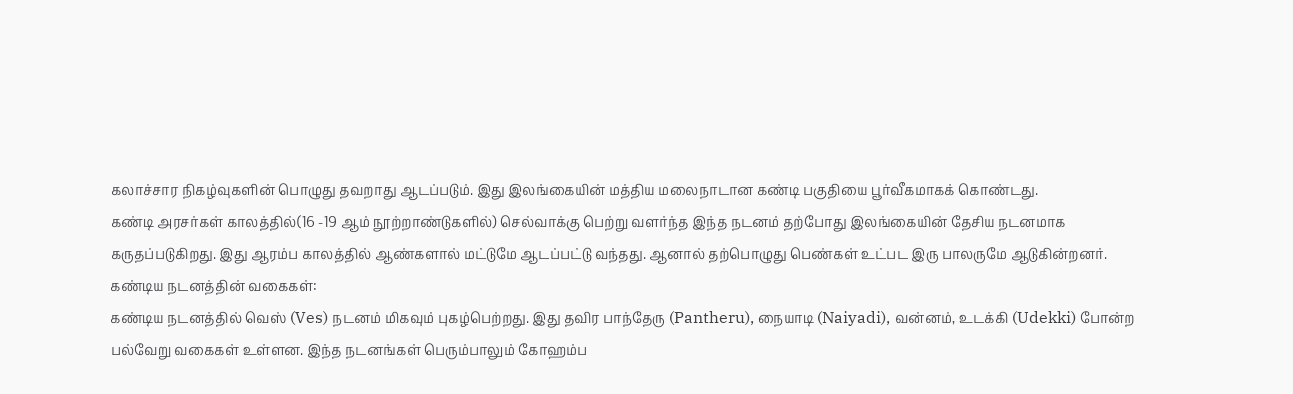கலாச்சார நிகழ்வுகளின் பொழுது தவறாது ஆடப்படும். இது இலங்கையின் மத்திய மலைநாடான கண்டி பகுதியை பூர்வீகமாகக் கொண்டது.
கண்டி அரசர்கள் காலத்தில்(16 -19 ஆம் நூற்றாண்டுகளில்) செல்வாக்கு பெற்று வளர்ந்த இந்த நடனம் தற்போது இலங்கையின் தேசிய நடனமாக கருதப்படுகிறது. இது ஆரம்ப காலத்தில் ஆண்களால் மட்டுமே ஆடப்பட்டு வந்தது. ஆனால் தற்பொழுது பெண்கள் உட்பட இரு பாலருமே ஆடுகின்றனர்.
கண்டிய நடனத்தின் வகைகள்:
கண்டிய நடனத்தில் வெஸ் (Ves) நடனம் மிகவும் புகழ்பெற்றது. இது தவிர பாந்தேரு (Pantheru), நையாடி (Naiyadi), வன்னம், உடக்கி (Udekki) போன்ற பல்வேறு வகைகள் உள்ளன. இந்த நடனங்கள் பெரும்பாலும் கோஹம்ப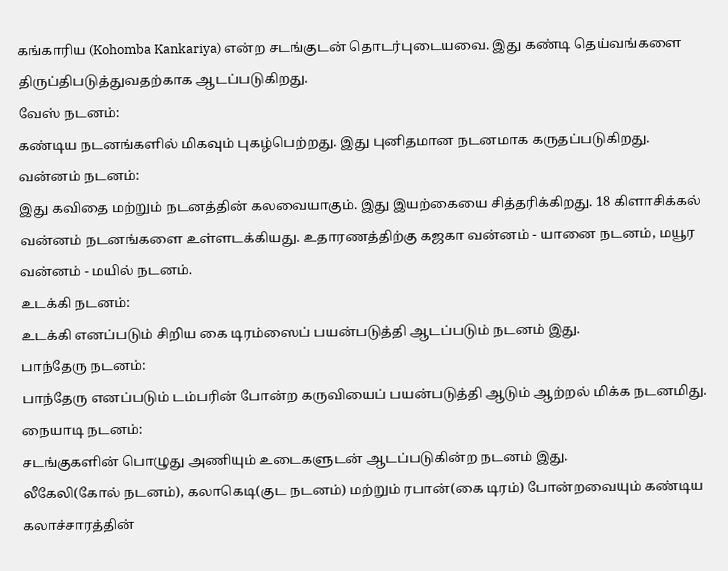கங்காரிய (Kohomba Kankariya) என்ற சடங்குடன் தொடர்புடையவை. இது கண்டி தெய்வங்களை திருப்திபடுத்துவதற்காக ஆடப்படுகிறது.
வேஸ் நடனம்:
கண்டிய நடனங்களில் மிகவும் புகழ்பெற்றது. இது புனிதமான நடனமாக கருதப்படுகிறது.
வன்னம் நடனம்:
இது கவிதை மற்றும் நடனத்தின் கலவையாகும். இது இயற்கையை சித்தரிக்கிறது. 18 கிளாசிக்கல் வன்னம் நடனங்களை உள்ளடக்கியது. உதாரணத்திற்கு கஜகா வன்னம் - யானை நடனம், மயூர வன்னம் - மயில் நடனம்.
உடக்கி நடனம்:
உடக்கி எனப்படும் சிறிய கை டிரம்ஸைப் பயன்படுத்தி ஆடப்படும் நடனம் இது.
பாந்தேரு நடனம்:
பாந்தேரு எனப்படும் டம்பரின் போன்ற கருவியைப் பயன்படுத்தி ஆடும் ஆற்றல் மிக்க நடனமிது.
நையாடி நடனம்:
சடங்குகளின் பொழுது அணியும் உடைகளுடன் ஆடப்படுகின்ற நடனம் இது.
லீகேலி(கோல் நடனம்), கலாகெடி(குட நடனம்) மற்றும் ரபான்(கை டிரம்) போன்றவையும் கண்டிய கலாச்சாரத்தின்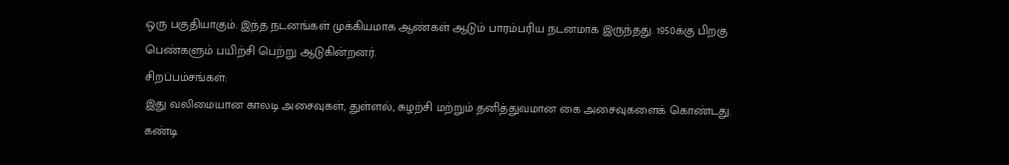ஒரு பகுதியாகும். இந்த நடனங்கள் முக்கியமாக ஆண்கள் ஆடும் பாரம்பரிய நடனமாக இருந்தது. 1950க்கு பிறகு பெண்களும் பயிற்சி பெற்று ஆடுகின்றனர்.
சிறப்பம்சங்கள்:
இது வலிமையான காலடி அசைவுகள், துள்ளல், சுழற்சி மற்றும் தனித்துவமான கை அசைவுகளைக் கொண்டது. கண்டி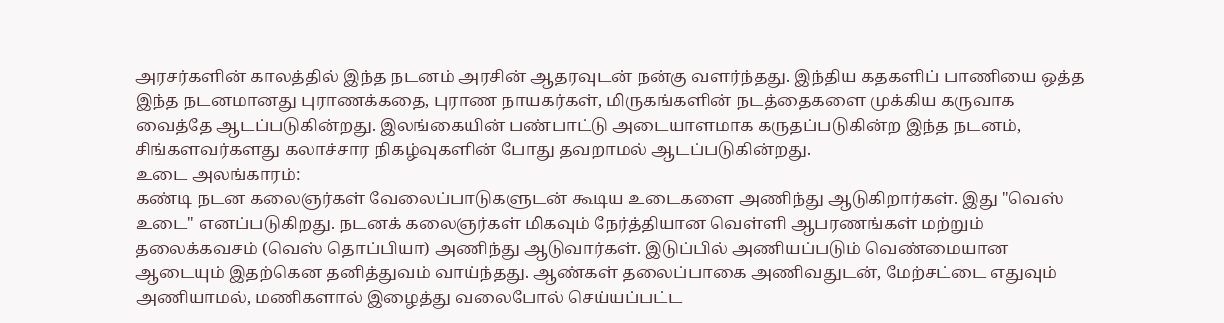அரசர்களின் காலத்தில் இந்த நடனம் அரசின் ஆதரவுடன் நன்கு வளர்ந்தது. இந்திய கதகளிப் பாணியை ஒத்த இந்த நடனமானது புராணக்கதை, புராண நாயகர்கள், மிருகங்களின் நடத்தைகளை முக்கிய கருவாக வைத்தே ஆடப்படுகின்றது. இலங்கையின் பண்பாட்டு அடையாளமாக கருதப்படுகின்ற இந்த நடனம், சிங்களவர்களது கலாச்சார நிகழ்வுகளின் போது தவறாமல் ஆடப்படுகின்றது.
உடை அலங்காரம்:
கண்டி நடன கலைஞர்கள் வேலைப்பாடுகளுடன் கூடிய உடைகளை அணிந்து ஆடுகிறார்கள். இது "வெஸ் உடை" எனப்படுகிறது. நடனக் கலைஞர்கள் மிகவும் நேர்த்தியான வெள்ளி ஆபரணங்கள் மற்றும் தலைக்கவசம் (வெஸ் தொப்பியா) அணிந்து ஆடுவார்கள். இடுப்பில் அணியப்படும் வெண்மையான ஆடையும் இதற்கென தனித்துவம் வாய்ந்தது. ஆண்கள் தலைப்பாகை அணிவதுடன், மேற்சட்டை எதுவும் அணியாமல், மணிகளால் இழைத்து வலைபோல் செய்யப்பட்ட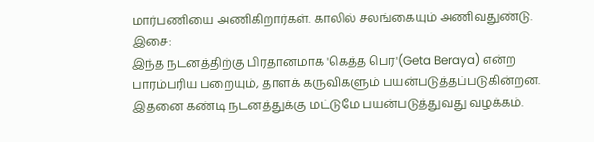மார்பணியை அணிகிறார்கள். காலில் சலங்கையும் அணிவதுண்டு.
இசை:
இந்த நடனத்திற்கு பிரதானமாக 'கெத்த பெர'(Geta Beraya) என்ற பாரம்பரிய பறையும், தாளக் கருவிகளும் பயன்படுத்தப்படுகின்றன. இதனை கண்டி நடனத்துக்கு மட்டுமே பயன்படுத்துவது வழக்கம்.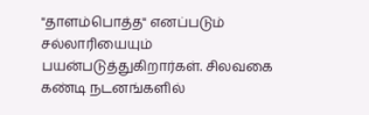"தாளம்பொத்த" எனப்படும் சல்லாரியையும் பயன்படுத்துகிறார்கள். சிலவகை கண்டி நடனங்களில்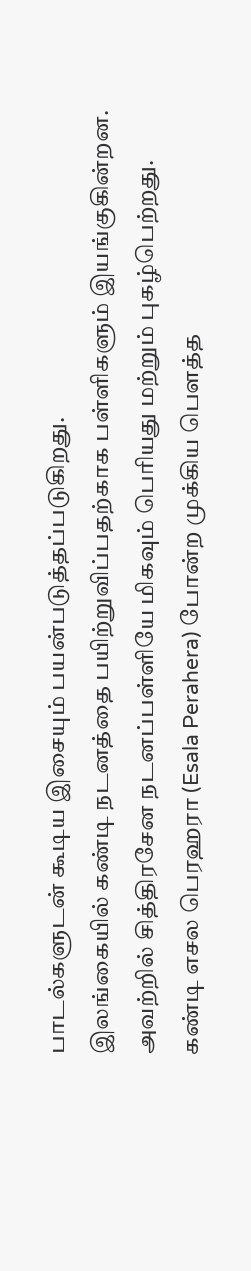பாடல்களுடன் கூடிய இசையும் பயன்படுத்தப்படுகிறது.
இலங்கையில் கண்டி நடனத்தை பயிற்றுவிப்பதற்காக பள்ளிகளும் இயங்குகின்றன. அவற்றில் சித்திரசேன நடனப்பள்ளியே மிகவும் பெரியது மற்றும் புகழ்பெற்றது.
கண்டி எசல பெரஹரா (Esala Perahera) போன்ற முக்கிய பௌத்த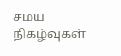சமய நிகழ்வுகள்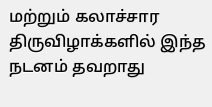மற்றும் கலாச்சார திருவிழாக்களில் இந்த நடனம் தவறாது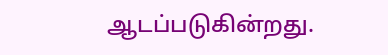ஆடப்படுகின்றது.